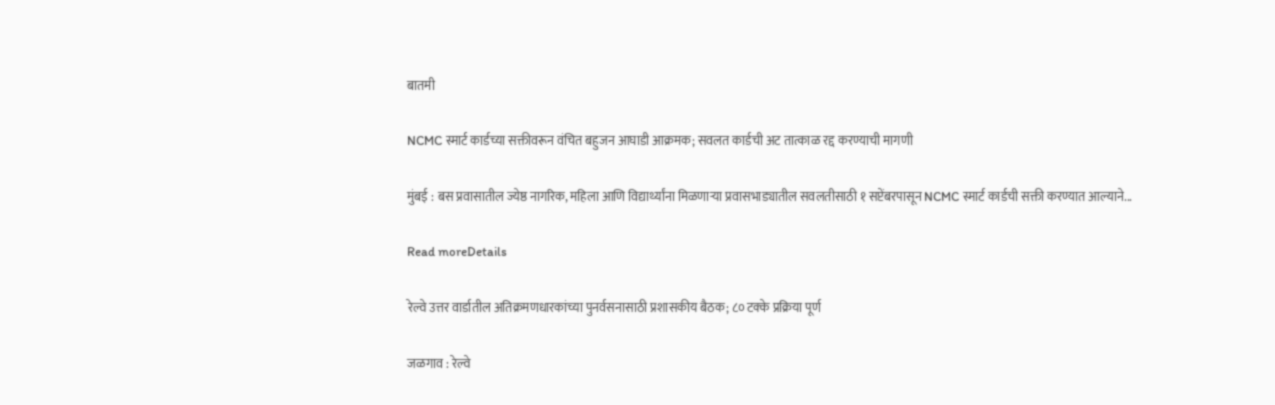बातमी

NCMC स्मार्ट कार्डच्या सक्तीवरून वंचित बहुजन आघाडी आक्रमक; सवलत कार्डची अट तात्काळ रद्द करण्याची मागणी

मुंबई : बस प्रवासातील ज्येष्ठ नागरिक, महिला आणि विद्यार्थ्यांना मिळणाऱ्या प्रवासभाड्यातील सवलतीसाठी १ सप्टेंबरपासून NCMC स्मार्ट कार्डची सक्ती करण्यात आल्याने...

Read moreDetails

रेल्वे उत्तर वार्डातील अतिक्रमणधारकांच्या पुनर्वसनासाठी प्रशासकीय बैठक; ८० टक्के प्रक्रिया पूर्ण

जळगाव : रेल्वे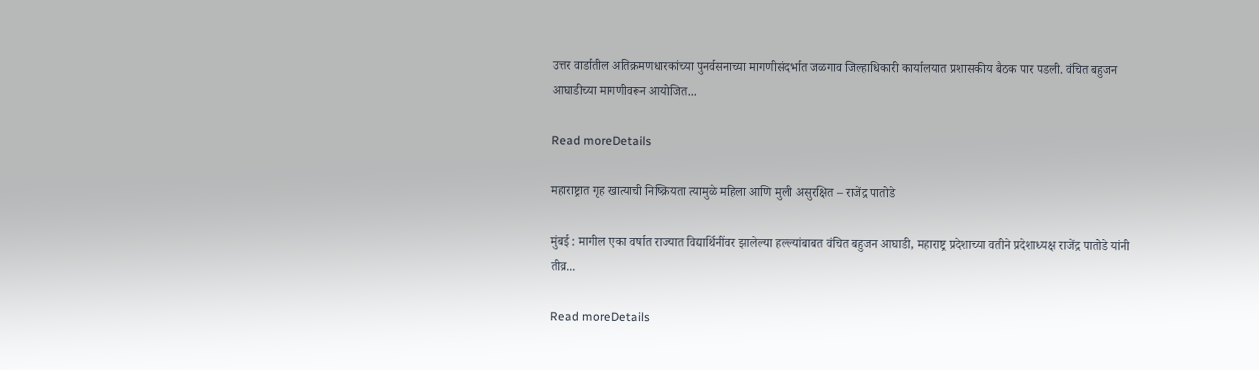उत्तर वार्डातील अतिक्रमणधारकांच्या पुनर्वसनाच्या मागणीसंदर्भात जळगाव जिल्हाधिकारी कार्यालयात प्रशासकीय बैठक पार पडली. वंचित बहुजन आघाडीच्या मागणीवरून आयोजित...

Read moreDetails

महाराष्ट्रात गृह खात्याची निष्क्रियता त्यामुळे महिला आणि मुली असुरक्षित – राजेंद्र पातोडे

मुंबई : मागील एका वर्षात राज्यात विद्यार्थिनींवर झालेल्या हल्ल्यांबाबत वंचित बहुजन आघाडी, महाराष्ट्र प्रदेशाच्या वतीने प्रदेशाध्यक्ष राजेंद्र पातोडे यांनी तीव्र...

Read moreDetails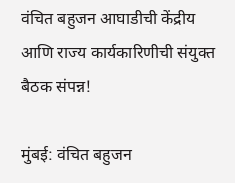वंचित बहुजन आघाडीची केंद्रीय आणि राज्य कार्यकारिणीची संयुक्त बैठक संपन्न!

मुंबई: वंचित बहुजन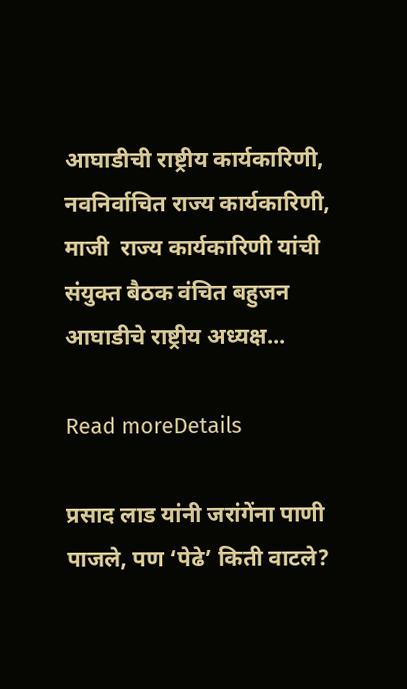आघाडीची राष्ट्रीय कार्यकारिणी, नवनिर्वाचित राज्य कार्यकारिणी, माजी  राज्य कार्यकारिणी यांची संयुक्त बैठक वंचित बहुजन आघाडीचे राष्ट्रीय अध्यक्ष...

Read moreDetails

प्रसाद लाड यांनी जरांगेंना पाणी पाजले, पण ‘पेढे’ किती वाटले?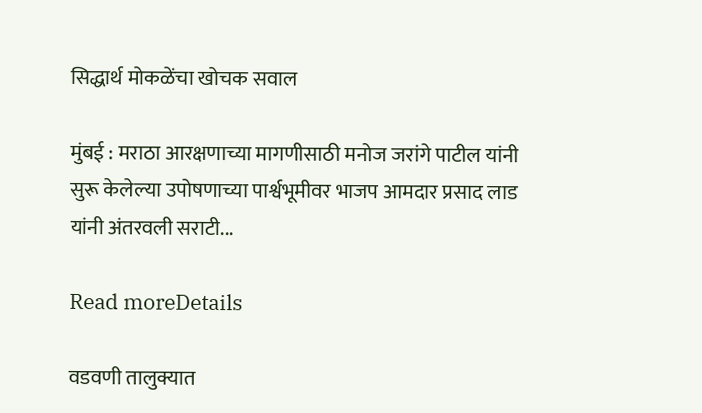सिद्धार्थ मोकळेंचा खोचक सवाल

मुंबई : मराठा आरक्षणाच्या मागणीसाठी मनोज जरांगे पाटील यांनी सुरू केलेल्या उपोषणाच्या पार्श्वभूमीवर भाजप आमदार प्रसाद लाड यांनी अंतरवली सराटी...

Read moreDetails

वडवणी तालुक्यात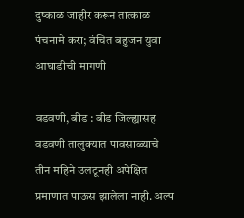दुष्काळ जाहीर करून तात्काळ पंचनामे करा; वंचित बहुजन युवा आघाडीची मागणी

वडवणी, बीड : बीड जिल्ह्यासह वडवणी तालुक्यात पावसाळ्याचे तीन महिने उलटूनही अपेक्षित प्रमाणात पाऊस झालेला नाही. अल्प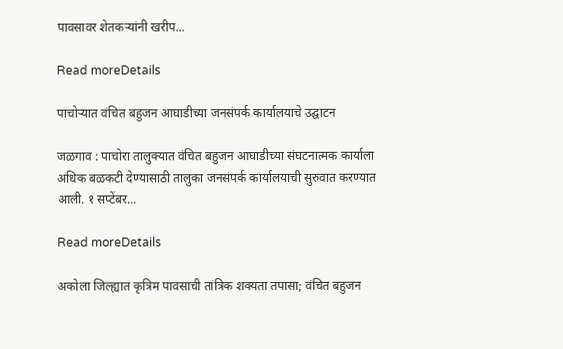पावसावर शेतकऱ्यांनी खरीप...

Read moreDetails

पाचोऱ्यात वंचित बहुजन आघाडीच्या जनसंपर्क कार्यालयाचे उद्घाटन

जळगाव : पाचोरा तालुक्यात वंचित बहुजन आघाडीच्या संघटनात्मक कार्याला अधिक बळकटी देण्यासाठी तालुका जनसंपर्क कार्यालयाची सुरुवात करण्यात आली. १ सप्टेंबर...

Read moreDetails

अकोला जिल्ह्यात कृत्रिम पावसाची तांत्रिक शक्यता तपासा; वंचित बहुजन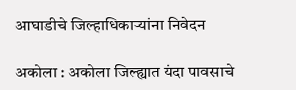आघाडीचे जिल्हाधिकाऱ्यांना निवेदन

अकोला : अकोला जिल्ह्यात यंदा पावसाचे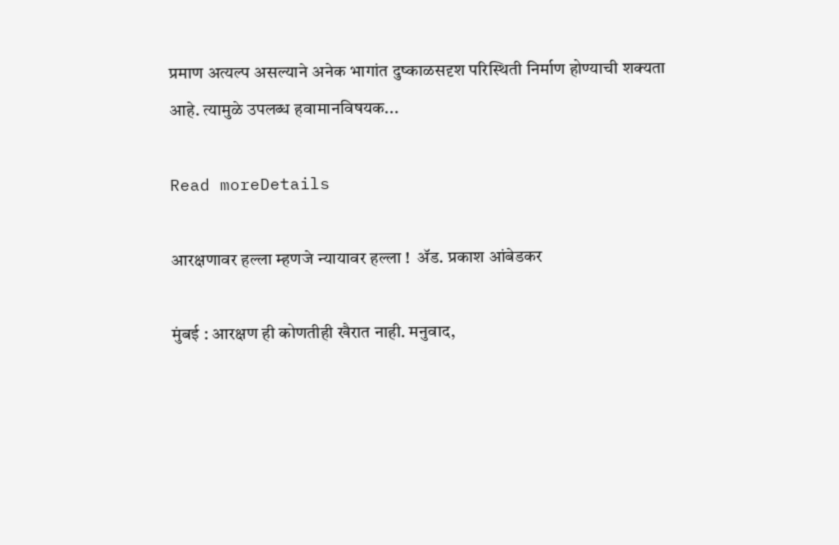प्रमाण अत्यल्प असल्याने अनेक भागांत दुष्काळसदृश परिस्थिती निर्माण होण्याची शक्यता आहे. त्यामुळे उपलब्ध हवामानविषयक...

Read moreDetails

आरक्षणावर हल्ला म्हणजे न्यायावर हल्ला !  ॲड. प्रकाश आंबेडकर

मुंबई : आरक्षण ही कोणतीही खैरात नाही. मनुवाद,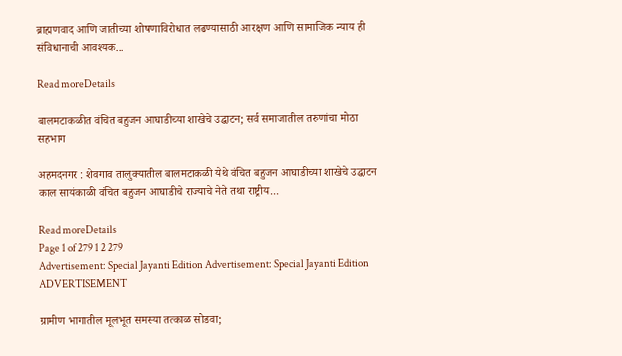ब्राह्मणवाद आणि जातीच्या शोषणाविरोधात लढण्यासाठी आरक्षण आणि सामाजिक न्याय ही संविधानाची आवश्यक...

Read moreDetails

बालमटाकळीत वंचित बहुजन आघाडीच्या शाखेचे उद्घाटन; सर्व समाजातील तरुणांचा मोठा सहभाग

अहमदनगर : शेवगाव तालुक्यातील बालमटाकळी येथे वंचित बहुजन आघाडीच्या शाखेचे उद्घाटन काल सायंकाळी वंचित बहुजन आघाडीचे राज्याचे नेते तथा राष्ट्रीय...

Read moreDetails
Page 1 of 279 1 2 279
Advertisement: Special Jayanti Edition Advertisement: Special Jayanti Edition
ADVERTISEMENT

ग्रामीण भागातील मूलभूत समस्या तत्काळ सोडवा;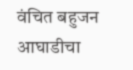वंचित बहुजन आघाडीचा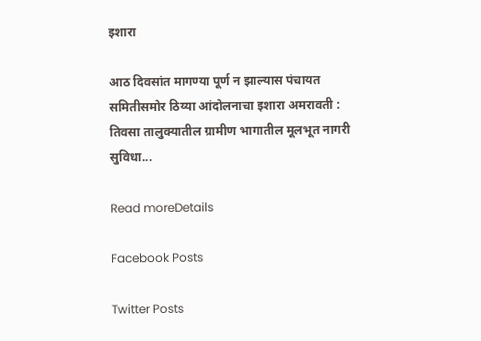इशारा

आठ दिवसांत मागण्या पूर्ण न झाल्यास पंचायत समितीसमोर ठिय्या आंदोलनाचा इशारा अमरावती : तिवसा तालुक्यातील ग्रामीण भागातील मूलभूत नागरी सुविधा...

Read moreDetails

Facebook Posts

Twitter Posts